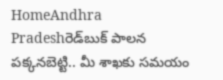HomeAndhra Pradeshరెడ్‌బుక్ పాలన పక్కనబెట్టి.. మీ శాఖకు సమయం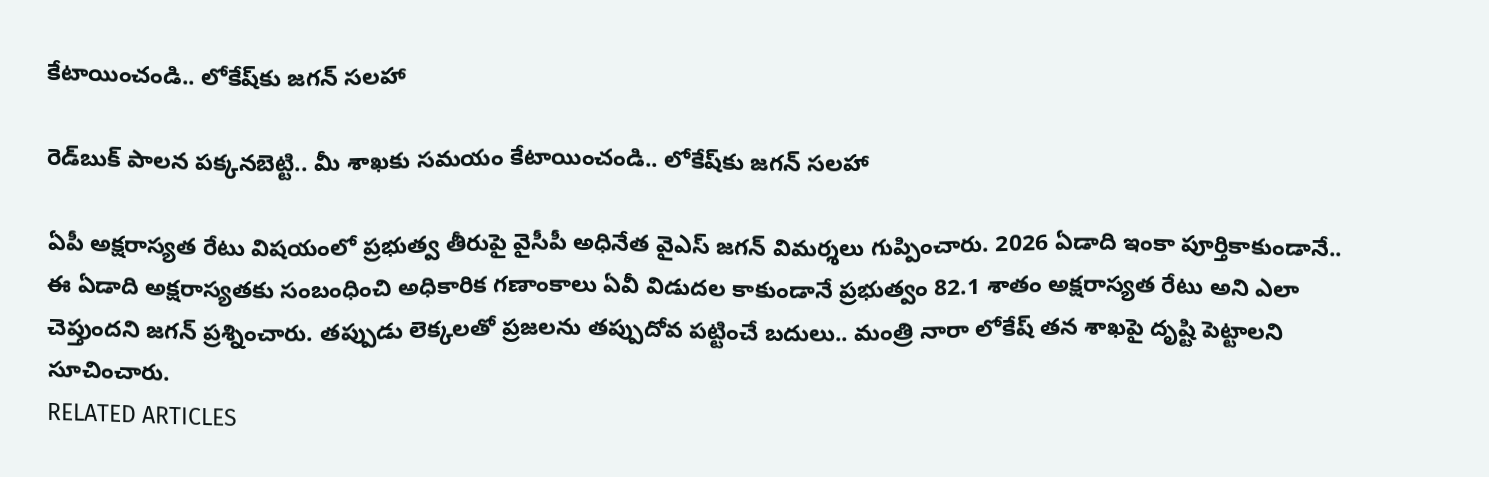కేటాయించండి.. లోకేష్‌కు జగన్ సలహా

రెడ్‌బుక్ పాలన పక్కనబెట్టి.. మీ శాఖకు సమయం కేటాయించండి.. లోకేష్‌కు జగన్ సలహా

ఏపీ అక్షరాస్యత రేటు విషయంలో ప్రభుత్వ తీరుపై వైసీపీ అధినేత వైఎస్ జగన్ విమర్శలు గుప్పించారు. 2026 ఏడాది ఇంకా పూర్తికాకుండానే.. ఈ ఏడాది అక్షరాస్యతకు సంబంధించి అధికారిక గణాంకాలు ఏవీ విడుదల కాకుండానే ప్రభుత్వం 82.1 శాతం అక్షరాస్యత రేటు అని ఎలా చెప్తుందని జగన్ ప్రశ్నించారు. తప్పుడు లెక్కలతో ప్రజలను తప్పుదోవ పట్టించే బదులు.. మంత్రి నారా లోకేష్ తన శాఖపై దృష్టి పెట్టాలని సూచించారు.
RELATED ARTICLES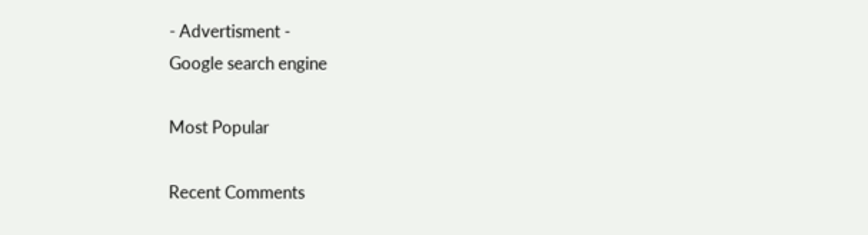- Advertisment -
Google search engine

Most Popular

Recent Comments